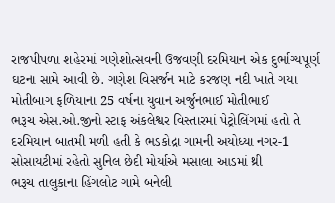રાજપીપળા શહેરમાં ગણેશોત્સવની ઉજવણી દરમિયાન એક દુર્ભાગ્યપૂર્ણ ઘટના સામે આવી છે. ગણેશ વિસર્જન માટે કરજણ નદી ખાતે ગયા મોતીબાગ ફળિયાના 25 વર્ષના યુવાન અર્જુનભાઈ મોતીભાઈ
ભરૂચ એસ.ઓ.જીનો સ્ટાફ અંકલેશ્વર વિસ્તારમાં પેટ્રોલિંગમાં હતો તે દરમિયાન બાતમી મળી હતી કે ભડકોદ્રા ગામની અયોધ્યા નગર-1 સોસાયટીમાં રહેતો સુનિલ છેદી મોર્યાએ મસાલા આડમાં થ્રી
ભરૂચ તાલુકાના હિંગલોટ ગામે બનેલી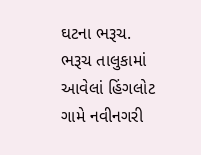ઘટના ભરૂચ. ભરૂચ તાલુકામાં આવેલાં હિંગલોટ ગામે નવીનગરી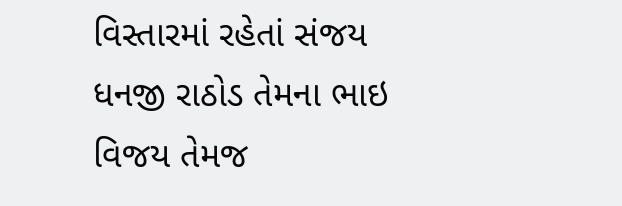વિસ્તારમાં રહેતાં સંજય ધનજી રાઠોડ તેમના ભાઇ વિજય તેમજ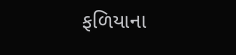ફળિયાના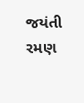જયંતી રમણ